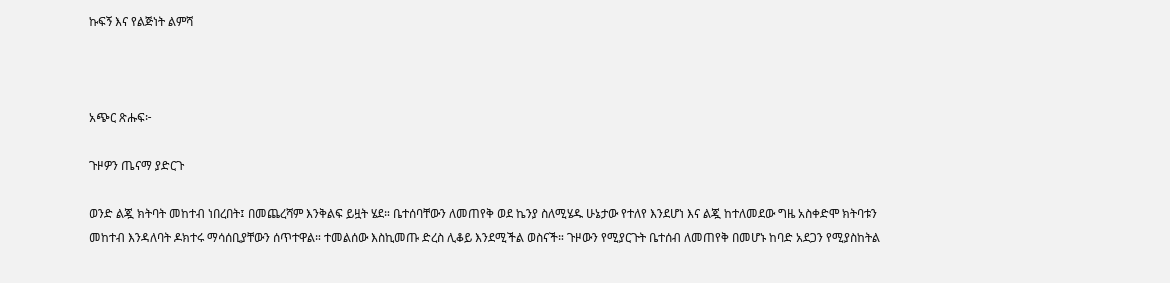ኩፍኝ እና የልጅነት ልምሻ



አጭር ጽሑፍ፦

ጉዞዎን ጤናማ ያድርጉ

ወንድ ልጇ ክትባት መከተብ ነበረበት፤ በመጨረሻም እንቅልፍ ይዟት ሄደ። ቤተሰባቸውን ለመጠየቅ ወደ ኬንያ ስለሚሄዱ ሁኔታው የተለየ እንደሆነ እና ልጇ ከተለመደው ግዜ አስቀድሞ ክትባቱን መከተብ እንዳለባት ዶክተሩ ማሳሰቢያቸውን ሰጥተዋል። ተመልሰው እስኪመጡ ድረስ ሊቆይ እንደሚችል ወስናች። ጉዞውን የሚያርጉት ቤተሰብ ለመጠየቅ በመሆኑ ከባድ አደጋን የሚያስከትል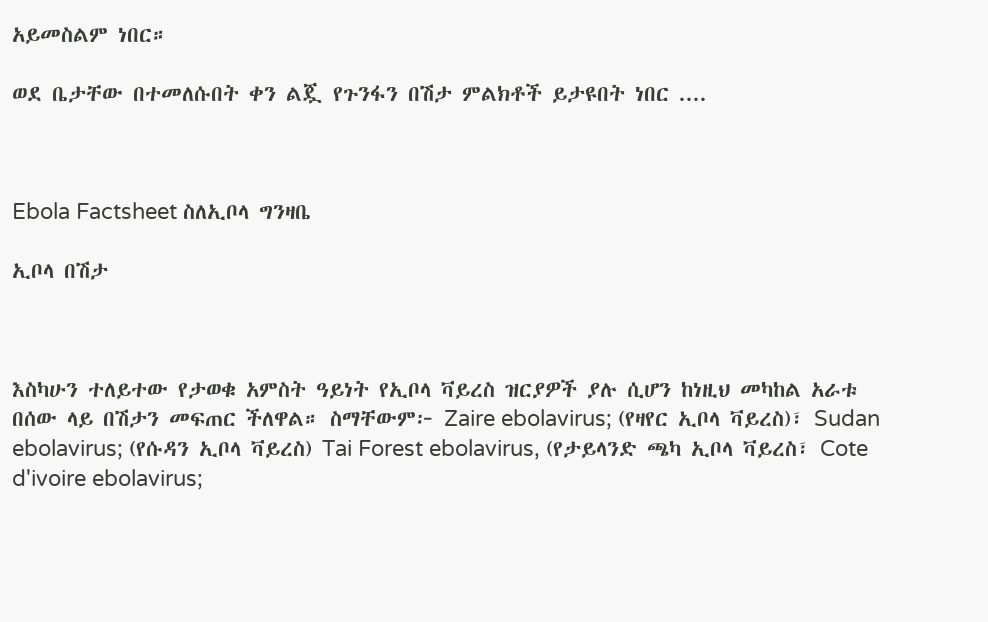አይመስልም ነበር።

ወደ ቤታቸው በተመለሱበት ቀን ልጇ የጉንፋን በሽታ ምልክቶች ይታዩበት ነበር ....



Ebola Factsheet ስለኢቦላ ግንዛቤ

ኢቦላ በሽታ



እስካሁን ተለይተው የታወቁ አምስት ዓይነት የኢቦላ ቫይረስ ዝርያዎች ያሉ ሲሆን ከነዚህ መካከል አራቱ በሰው ላይ በሽታን መፍጠር ችለዋል። ስማቸውም፦ Zaire ebolavirus; (የዛየር ኢቦላ ቫይረስ)፣ Sudan ebolavirus; (የሱዳን ኢቦላ ቫይረስ) Tai Forest ebolavirus, (የታይላንድ ጫካ ኢቦላ ቫይረስ፣ Cote d'ivoire ebolavirus;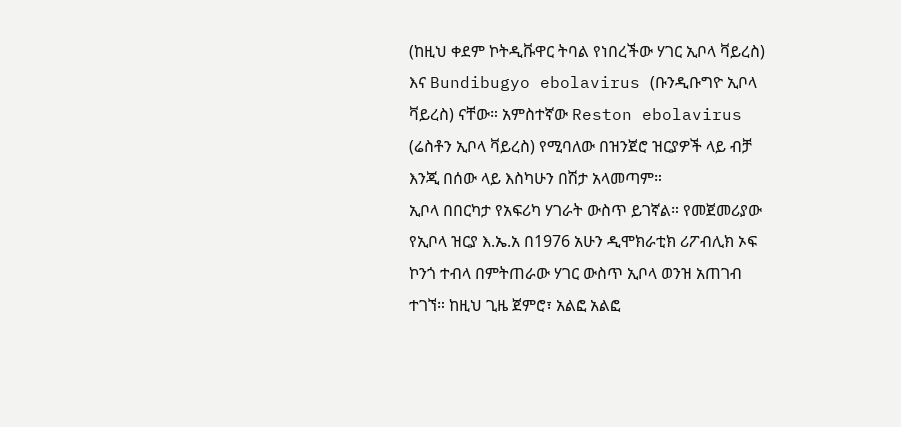(ከዚህ ቀደም ኮትዲቩዋር ትባል የነበረችው ሃገር ኢቦላ ቫይረስ) እና Bundibugyo ebolavirus (ቡንዲቡግዮ ኢቦላ ቫይረስ) ናቸው። አምስተኛው Reston ebolavirus (ሬስቶን ኢቦላ ቫይረስ) የሚባለው በዝንጀሮ ዝርያዎች ላይ ብቻ እንጂ በሰው ላይ እስካሁን በሽታ አላመጣም።
ኢቦላ በበርካታ የአፍሪካ ሃገራት ውስጥ ይገኛል። የመጀመሪያው የኢቦላ ዝርያ እ.ኤ.አ በ1976 አሁን ዲሞክራቲክ ሪፖብሊክ ኦፍ ኮንጎ ተብላ በምትጠራው ሃገር ውስጥ ኢቦላ ወንዝ አጠገብ ተገኘ። ከዚህ ጊዜ ጀምሮ፣ አልፎ አልፎ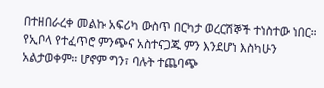በተዘበራረቀ መልኩ አፍሪካ ውስጥ በርካታ ወረርሽኞች ተነስተው ነበር።
የኢቦላ የተፈጥሮ ምንጭና አስተናጋጁ ምን እንደሆነ እስካሁን አልታወቀም። ሆኖም ግን፣ ባሉት ተጨባጭ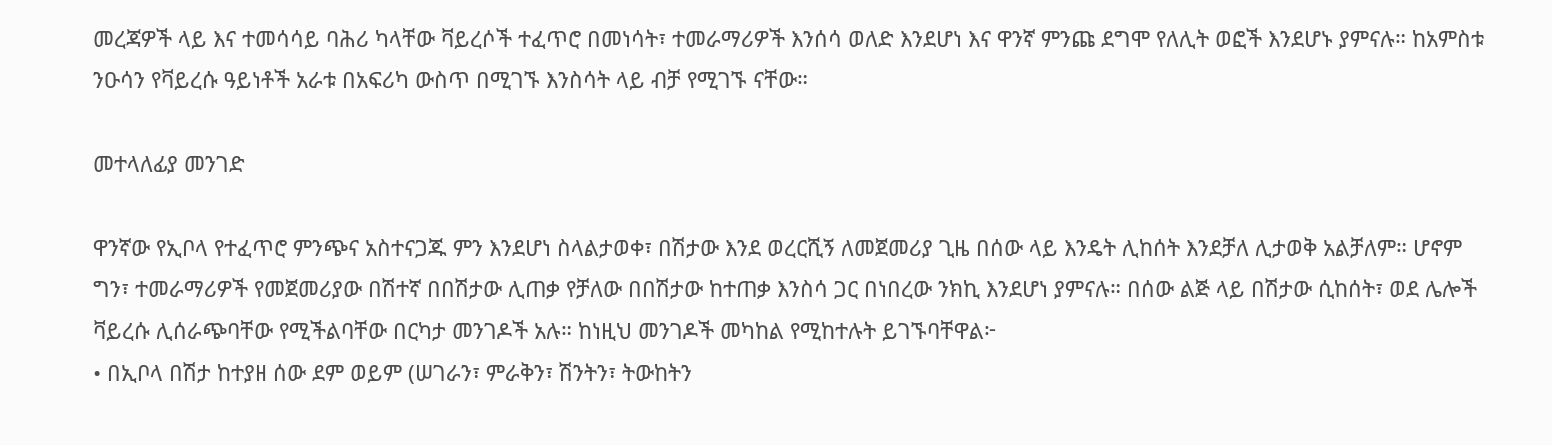መረጃዎች ላይ እና ተመሳሳይ ባሕሪ ካላቸው ቫይረሶች ተፈጥሮ በመነሳት፣ ተመራማሪዎች እንሰሳ ወለድ እንደሆነ እና ዋንኛ ምንጩ ደግሞ የለሊት ወፎች እንደሆኑ ያምናሉ። ከአምስቱ ንዑሳን የቫይረሱ ዓይነቶች አራቱ በአፍሪካ ውስጥ በሚገኙ እንስሳት ላይ ብቻ የሚገኙ ናቸው።

መተላለፊያ መንገድ

ዋንኛው የኢቦላ የተፈጥሮ ምንጭና አስተናጋጁ ምን እንደሆነ ስላልታወቀ፣ በሽታው እንደ ወረርሺኝ ለመጀመሪያ ጊዜ በሰው ላይ እንዴት ሊከሰት እንደቻለ ሊታወቅ አልቻለም። ሆኖም ግን፣ ተመራማሪዎች የመጀመሪያው በሽተኛ በበሽታው ሊጠቃ የቻለው በበሽታው ከተጠቃ እንስሳ ጋር በነበረው ንክኪ እንደሆነ ያምናሉ። በሰው ልጅ ላይ በሽታው ሲከሰት፣ ወደ ሌሎች ቫይረሱ ሊሰራጭባቸው የሚችልባቸው በርካታ መንገዶች አሉ። ከነዚህ መንገዶች መካከል የሚከተሉት ይገኙባቸዋል፦
• በኢቦላ በሽታ ከተያዘ ሰው ደም ወይም (ሠገራን፣ ምራቅን፣ ሽንትን፣ ትውከትን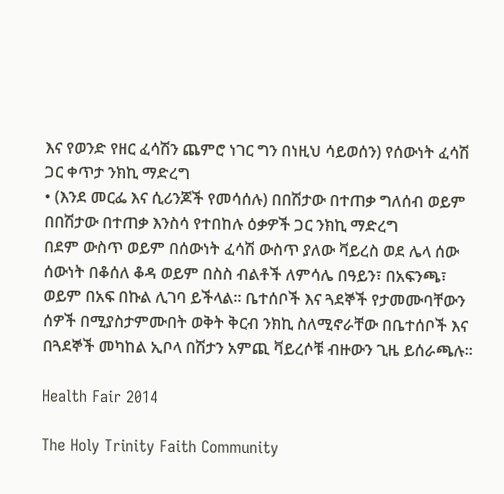እና የወንድ የዘር ፈሳሽን ጨምሮ ነገር ግን በነዚህ ሳይወሰን) የሰውነት ፈሳሽ ጋር ቀጥታ ንክኪ ማድረግ
• (እንደ መርፌ እና ሲሪንጆች የመሳሰሉ) በበሽታው በተጠቃ ግለሰብ ወይም በበሽታው በተጠቃ እንስሳ የተበከሉ ዕቃዎች ጋር ንክኪ ማድረግ
በደም ውስጥ ወይም በሰውነት ፈሳሽ ውስጥ ያለው ቫይረስ ወደ ሌላ ሰው ሰውነት በቆሰለ ቆዳ ወይም በስስ ብልቶች ለምሳሌ በዓይን፣ በአፍንጫ፣ ወይም በአፍ በኩል ሊገባ ይችላል። ቤተሰቦች እና ጓደኞች የታመሙባቸውን ሰዎች በሚያስታምሙበት ወቅት ቅርብ ንክኪ ስለሚኖራቸው በቤተሰቦች እና በጓደኞች መካከል ኢቦላ በሽታን አምጪ ቫይረሶቹ ብዙውን ጊዜ ይሰራጫሉ።

Health Fair 2014

The Holy Trinity Faith Community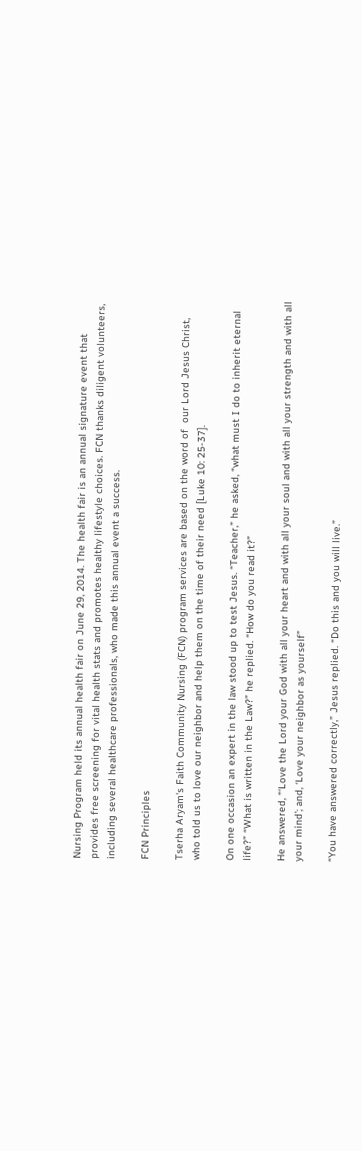Nursing Program held its annual health fair on June 29, 2014. The health fair is an annual signature event that provides free screening for vital health stats and promotes healthy lifestyle choices. FCN thanks diligent volunteers, including several healthcare professionals, who made this annual event a success.

FCN Principles

Tserha Aryam's Faith Community Nursing (FCN) program services are based on the word of  our Lord Jesus Christ, who told us to love our neighbor and help them on the time of their need [Luke 10: 25-37].

On one occasion an expert in the law stood up to test Jesus. “Teacher,” he asked, “what must I do to inherit eternal life?” “What is written in the Law?” he replied. “How do you read it?”

He answered, “‘Love the Lord your God with all your heart and with all your soul and with all your strength and with all your mind’; and, ‘Love your neighbor as yourself”

“You have answered correctly,” Jesus replied. “Do this and you will live.”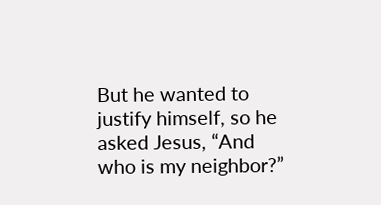But he wanted to justify himself, so he asked Jesus, “And who is my neighbor?”